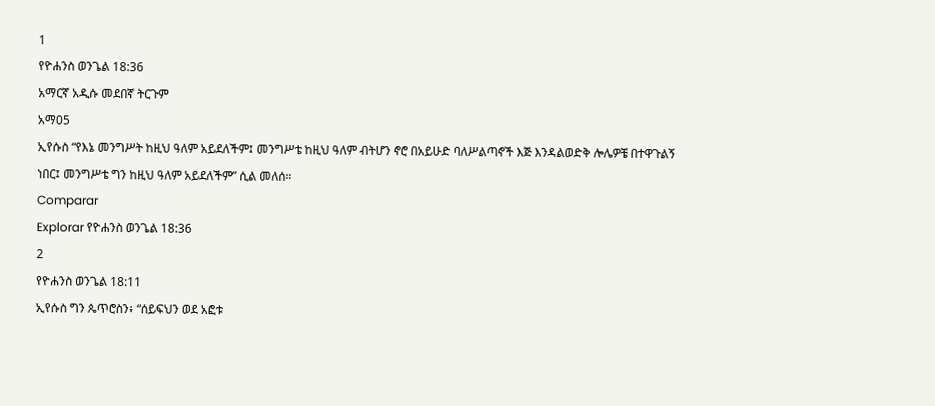1
የዮሐንስ ወንጌል 18:36
አማርኛ አዲሱ መደበኛ ትርጉም
አማ05
ኢየሱስ “የእኔ መንግሥት ከዚህ ዓለም አይደለችም፤ መንግሥቴ ከዚህ ዓለም ብትሆን ኖሮ በአይሁድ ባለሥልጣኖች እጅ እንዳልወድቅ ሎሌዎቼ በተዋጉልኝ ነበር፤ መንግሥቴ ግን ከዚህ ዓለም አይደለችም” ሲል መለሰ።
Comparar
Explorar የዮሐንስ ወንጌል 18:36
2
የዮሐንስ ወንጌል 18:11
ኢየሱስ ግን ጴጥሮስን፥ “ሰይፍህን ወደ አፎቱ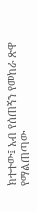ክተተው፤ አብ የሰጠኝን የመከራ ጽዋ የማልጠጣው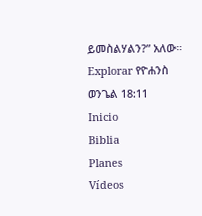ይመስልሃልን?” አለው።
Explorar የዮሐንስ ወንጌል 18:11
Inicio
Biblia
Planes
Vídeos